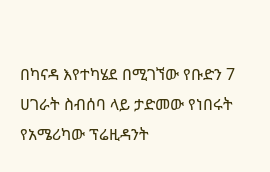በካናዳ እየተካሄደ በሚገኘው የቡድን 7 ሀገራት ስብሰባ ላይ ታድመው የነበሩት የአሜሪካው ፕሬዚዳንት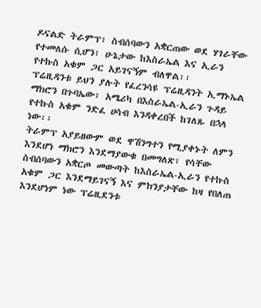ዶናልድ ትራምፕ፣ ስብሰባውን አቋርጠው ወደ ሃገራቸው የተመለሱ ሲሆን፣ ሁኔታው ከእስራኤል እና ኢራን የተኩስ አቁም ጋር አይገናኝም ብለዋል፡፡
ፕሬዚዳንቱ ይህን ያሉት የፈረንሳዩ ፕሬዚዳንት ኢማኑኤል ማክሮን በጉባኤው፣ አሜሪካ በእስራኤል-ኢራን ጉዳይ የተኩስ አቁም ንድፈ ሀሳብ እንዳቀረበች ከገለጹ በኋላ ነው፡፡
ትራምፕ አያይዘውም ወደ ዋሽንግተን የሚያቀኑት ለምን እንደሆነ ማክሮን እንደማያውቁ በመግለጽ፣ የሳቸው ስብሰባውን አቋርጦ መውጣት ከእስራኤል-ኢራን የተኩስ አቁም ጋር እንደማይገናኝ እና ምክንያታቸው ከዛ የበለጠ እንደሆነም ነው ፕሬዚደንቱ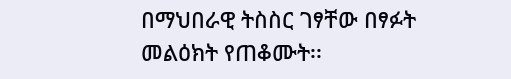በማህበራዊ ትስስር ገፃቸው በፃፉት መልዕክት የጠቆሙት፡፡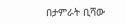በታምራት ቢሻው